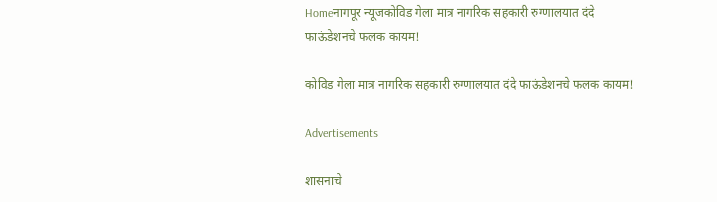Homeनागपूर न्यूजकोविड गेला मात्र नागरिक सहकारी रुग्णालयात दंदे फाऊंडेशनचे फलक कायम!

कोविड गेला मात्र नागरिक सहकारी रुग्णालयात दंदे फाऊंडेशनचे फलक कायम!

Advertisements

शासनाचे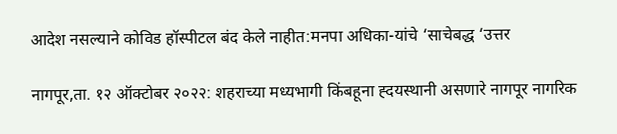आदेश नसल्याने कोविड हॉस्पीटल बंद केले नाहीत:मनपा अधिका-यांचे ‘साचेबद्ध ‘उत्तर

नागपूर,ता. १२ ऑक्टोबर २०२२: शहराच्या मध्यभागी किंबहूना ह्दयस्थानी असणारे नागपूर नागरिक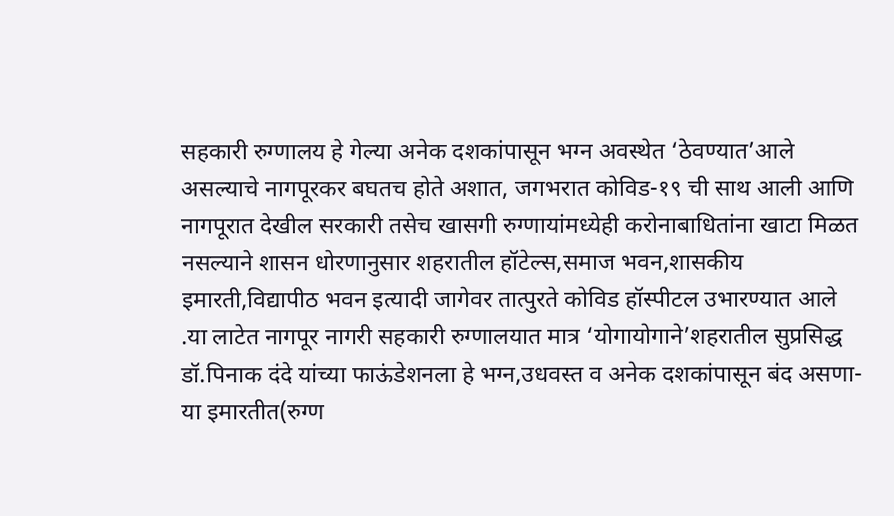सहकारी रुग्णालय हे गेल्या अनेक दशकांपासून भग्न अवस्थेत ‘ठेवण्यात’आले असल्याचे नागपूरकर बघतच होते अशात, जगभरात कोविड-१९ ची साथ आली आणि नागपूरात देखील सरकारी तसेच खासगी रुग्णायांमध्येही करोनाबाधितांना खाटा मिळत नसल्याने शासन धोरणानुसार शहरातील हॉटेल्स,समाज भवन,शासकीय इमारती,विद्यापीठ भवन इत्यादी जागेवर तात्पुरते कोविड हॉस्पीटल उभारण्यात आले .या लाटेत नागपूर नागरी सहकारी रुग्णालयात मात्र ‘योगायोगाने’शहरातील सुप्रसिद्ध डॉ.पिनाक दंदे यांच्या फाऊंडेशनला हे भग्न,उधवस्त व अनेक दशकांपासून बंद असणा-या इमारतीत(रुग्ण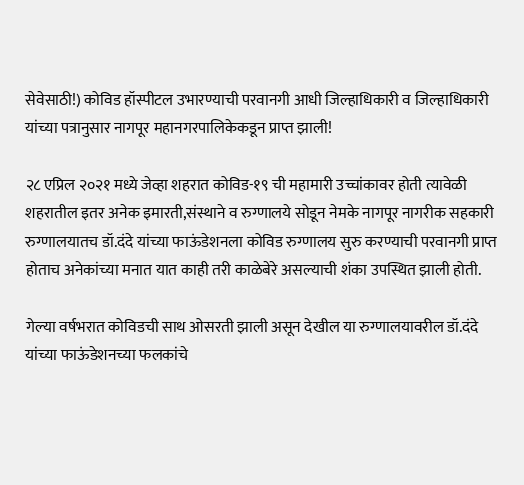सेवेसाठी!) कोविड हॉस्पीटल उभारण्याची परवानगी आधी जिल्हाधिकारी व जिल्हाधिकारी यांच्या पत्रानुसार नागपूर महानगरपालिकेकडून प्राप्त झाली!

२८ एप्रिल २०२१ मध्ये जेव्हा शहरात कोविड-१९ ची महामारी उच्चांकावर होती त्यावेळी शहरातील इतर अनेक इमारती,संस्थाने व रुग्णालये सोडून नेमके नागपूर नागरीक सहकारी रुग्णालयातच डॉ.दंदे यांच्या फाऊंडेशनला कोविड रुग्णालय सुरु करण्याची परवानगी प्राप्त होताच अनेकांच्या मनात यात काही तरी काळेबेरे असल्याची शंका उपस्थित झाली होती.

गेल्या वर्षभरात कोविडची साथ ओसरती झाली असून देखील या रुग्णालयावरील डॉ.दंदे यांच्या फाऊंडेशनच्या फलकांचे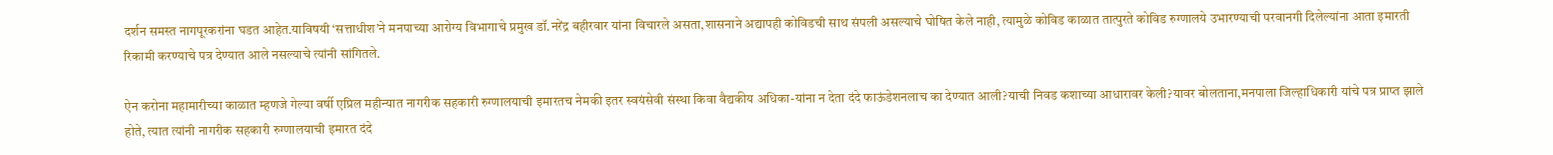दर्शन समस्त नागपूरकरांना घडत आहेत.याविषयी ‘सत्ताधीश’ने मनपाच्या आरोग्य विभागाचे प्रमुख डॉ.नरेंद्र बहीरवार यांना विचारले असता,शासनाने अद्यापही कोविडची साथ संपली असल्याचे घोषित केले नाही, त्यामुळे कोविड काळात तात्पुरते कोविड रुग्णालये उभारण्याची परवानगी दिलेल्यांना आता इमारती रिकामी करण्याचे पत्र देण्यात आले नसल्याचे त्यांनी सांगितले.

ऐन करोना महामारीच्या काळात म्हणजे गेल्या वर्षी एप्रिल महीन्यात नागरीक सहकारी रुग्णालयाची इमारतच नेमकी इतर स्वयंसेवी संस्था किवा वैद्यकीय अधिका-यांना न देता दंदे फाऊंडेशनलाच का देण्यात आली?याची निवड कशाच्या आधारावर केली?यावर बोलताना,मनपाला जिल्हाधिकारी यांचे पत्र प्राप्त झाले होते, त्यात त्यांनी नागरीक सहकारी रुग्णालयाची इमारत दंदे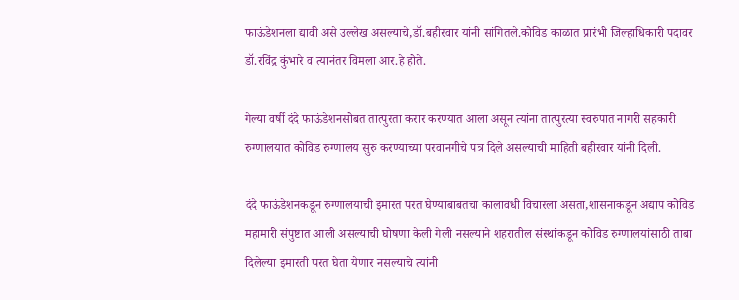फाऊंडेशनला द्यावी असे उल्लेख असल्याचे,डॉ.बहीरवार यांनी सांगितले.कोविड काळात प्रारंभी जिल्हाधिकारी पदावर डॉ.रविंद्र कुंभारे व त्यानंतर विमला आर.हे होते.

गेल्या वर्षी दंदे फाऊंडेशनसोबत तात्पुरता करार करण्यात आला असून त्यांना तात्पुरत्या स्वरुपात नागरी सहकारी रुग्णालयात कोविड रुग्णालय सुरु करण्याच्या परवानगीचे पत्र दिले असल्याची माहिती बहीरवार यांनी दिली.

दंदे फाऊंडेशनकडून रुग्णालयाची इमारत परत घेण्याबाबतचा कालावधी विचारला असता,शासनाकडून अद्याप कोविड महामारी संपुष्टात आली असल्याची घोषणा केली गेली नसल्याने शहरातील संस्थांकडून कोविड रुग्णालयांसाठी ताबा दिलेल्या इमारती परत घेता येणार नसल्याचे त्यांनी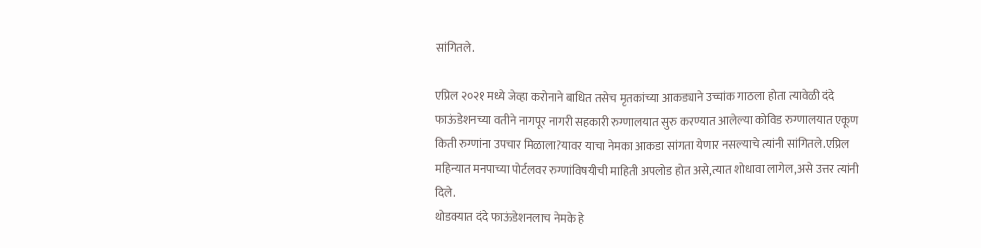सांगितले.

एप्रिल २०२१ मध्ये जेव्हा करोनाने बाधित तसेच मृतकांच्या आकड्याने उच्चांक गाठला होता त्यावेळी दंदे फाऊंडेशनच्या वतीने नागपूर नागरी सहकारी रुग्णालयात सुरु करण्यात आलेल्या कोविड रुग्णालयात एकूण किती रुग्णांना उपचार मिळाला?यावर याचा नेमका आकडा सांगता येणार नसल्याचे त्यांनी सांगितले.एप्रिल महिन्यात मनपाच्या पोर्टलवर रुग्णांविषयीची माहिती अपलोड होत असे,त्यात शोधावा लागेल,असे उत्तर त्यांनी दिले.
थोडक्यात दंदे फाऊंडेशनलाच नेमके हे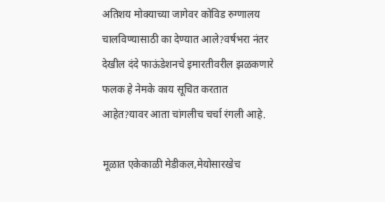अतिशय मोक्याच्या जागेवर कोविड रुग्णालय चालविण्यासाठी का देण्यात आले?वर्षभरा नंतर देखील दंदे फाऊंडेशनचे इमारतीवरील झळकणारे फलक हे नेमके काय सूचित करतात आहेत?यावर आता चांगलीच चर्चा रंगली आहे.

मूळात एकेकाळी मेडीकल,मेयोसारखेच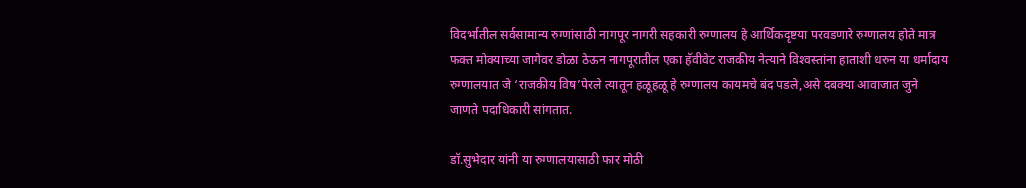विदर्भातील सर्वसामान्य रुग्णांसाठी नागपूर नागरी सहकारी रुग्णालय हे आर्थिकदृष्टया परवडणारे रुग्णालय होते मात्र फक्त मोक्याच्या जागेवर डोळा ठेऊन नागपूरातील एका हॅवीवेट राजकीय नेत्याने विश्‍वस्तांना हाताशी धरुन या धर्मादाय रुग्णालयात जे ‘राजकीय विष’पेरले त्यातून हळूहळू हे रुग्णालय कायमचे बंद पडले,असे दबक्या आवाजात जुने जाणते पदाधिकारी सांगतात.

डॉ.सुभेदार यांनी या रुग्णालयासाठी फार मोठी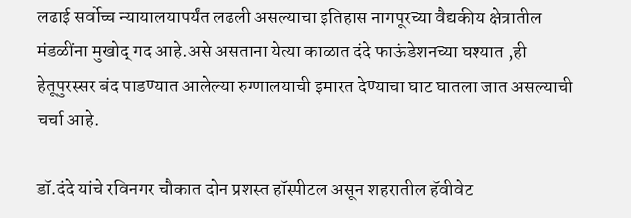लढाई सर्वोच्च न्यायालयापर्यंत लढली असल्याचा इतिहास नागपूरच्या वैद्यकीय क्षेत्रातील मंडळींना मुखोद् गद आहे.असे असताना येत्या काळात दंदे फाऊंडेशनच्या घश्‍यात ,ही हेतूपुरस्सर बंद पाडण्यात आलेल्या रुग्णालयाची इमारत देण्याचा घाट घातला जात असल्याची चर्चा आहे.

डॉ.दंदे यांचे रविनगर चौकात दोन प्रशस्त हॉस्पीटल असून शहरातील हॅवीवेट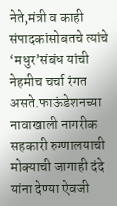नेते,मंत्री व काही संपादकांसोबतचे त्यांचे ‘मधुर’संबंध यांची नेहमीच चर्चा रंगत असते.फाऊंडेशनच्या नावाखाली नागरीक सहकारी रुग्णालयाची मोक्याची जागाही दंदे यांना देण्या ऐवजी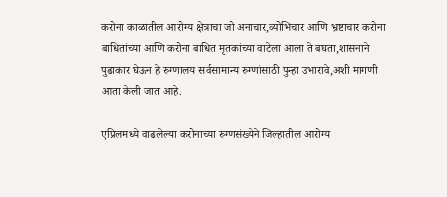करोना काळातील आरोग्य क्षेत्राचा जो अनाचार,व्योभिचार आणि भ्रष्टाचार करोना बाधितांच्या आणि करोना बाधित मृतकांच्या वाटेला आला ते बघता,शासनाने पुढाकार घेऊन हे रुग्णालय सर्वसामान्य रुग्णांसाठी पुन्हा उभारावे,अशी मागणी आता केली जात आहे.

एप्रिलमध्ये वाढलेल्या करोनाच्या रुग्णसंख्येने जिल्हातील आरोग्य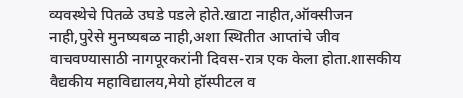व्यवस्थेचे पितळे उघडे पडले होते.खाटा नाहीत,ऑक्सीजन नाही,पुरेसे मुनष्यबळ नाही,अशा स्थितीत आप्तांचे जीव वाचवण्यासाठी नागपूरकरांनी दिवस-रात्र एक केला होता.शासकीय वैद्यकीय महाविद्यालय,मेयो हॉस्पीटल व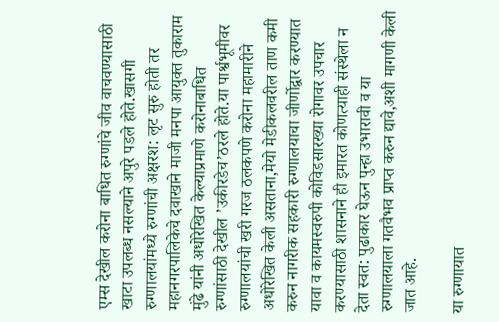एम्स देखील करोना बाधित रुग्णांचे जीव वाचवण्यासाठी खाटा उपलब्ध नसल्याने अपुरे पडले होते.खासगी रुग्णालयांमध्ये रुग्णांची अक्षरश: लृट सुरु होती तर महानगरपालिकेचे दवाखाने माजी मनपा आयुक्त तुकाराम मुंढे यांनी अधोरेखित केल्याप्रमाणे करोनाबाधित रुग्णांसाठी देखील ’उकीरडेच’ठरले होते.या पार्श्वभूमीवर रुग्णालयांची खरी गरज ठलकपणे करोना महामारीने अधोरेखित केली असताना,मेयो मेडीकलवरील ताण कमी करुन नागरीक सहकारी रुग्णालयाचा जीर्णोद्वार करण्यात यावा व कायमस्वरुपी कोविडसारख्या रोगावर उपचार करण्यासाठी शासनाने ही इमारत कोणत्याही संस्थेला न देता स्वत: पुढाकार घेऊन पुन्हा उभारावी व या रुग्णालयाला गतवैभव प्राप्त करुन द्यावे,अशी मागणी केली जात आहे.

या रुग्णायात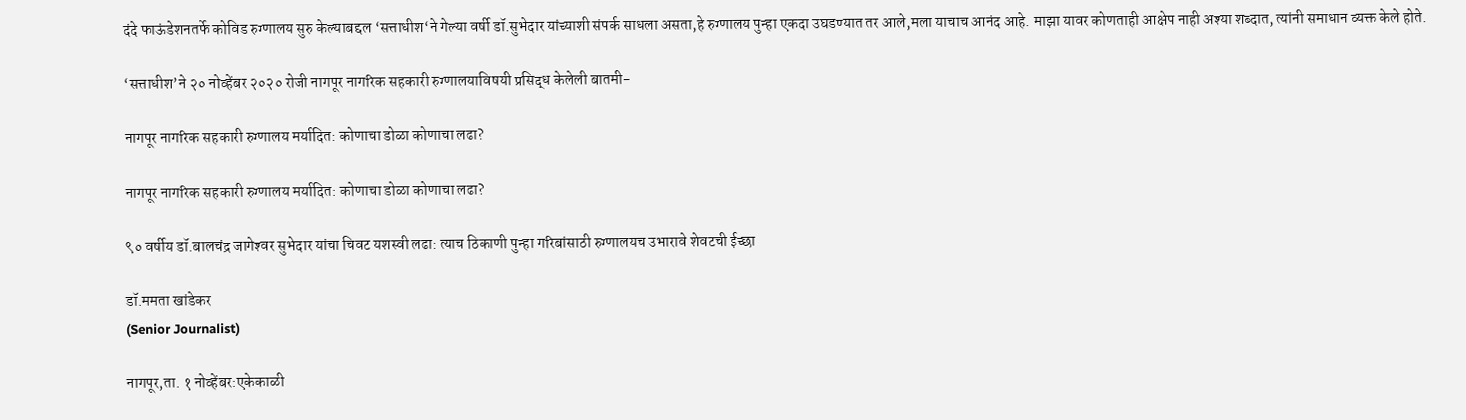दंदे फाऊंडेशनतर्फे कोविड रुग्णालय सुरु केल्याबद्दल ‘सत्ताधीश‘ने गेल्या वर्षी डॉ.सुभेदार यांच्याशी संपर्क साधला असता,हे रुग्णालय पुन्हा एकदा उघडण्यात तर आले,मला याचाच आनंद आहे. माझा यावर कोणताही आक्षेप नाही अश्‍या शब्दात, त्यांनी समाधान व्यक्त केले होते.

‘सत्ताधीश’ने २० नोव्हेंबर २०२० रोजी नागपूर नागरिक सहकारी रुग्णालयाविषयी प्रसिद्ध केलेली बातमी-

नागपूर नागरिक सहकारी रुग्णालय मर्यादित: कोणाचा डोळा कोणाचा लढा?

नागपूर नागरिक सहकारी रुग्णालय मर्यादित: कोणाचा डोळा कोणाचा लढा?

९० वर्षीय डॉ.बालचंद्र जागेश्‍वर सुभेदार यांचा चिवट यशस्वी लढा: त्याच ठिकाणी पुन्हा गरिबांसाठी रुग्णालयच उभारावे शेवटची ईच्छा

डॉ.ममता खांडेकर
(Senior Journalist)

नागपूर,ता. १ नोव्हेंबर:एकेकाळी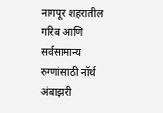नागपूर शहरातील गरिब आणि सर्वसामान्य रुग्णांसाठी नॉर्थ अंबाझरी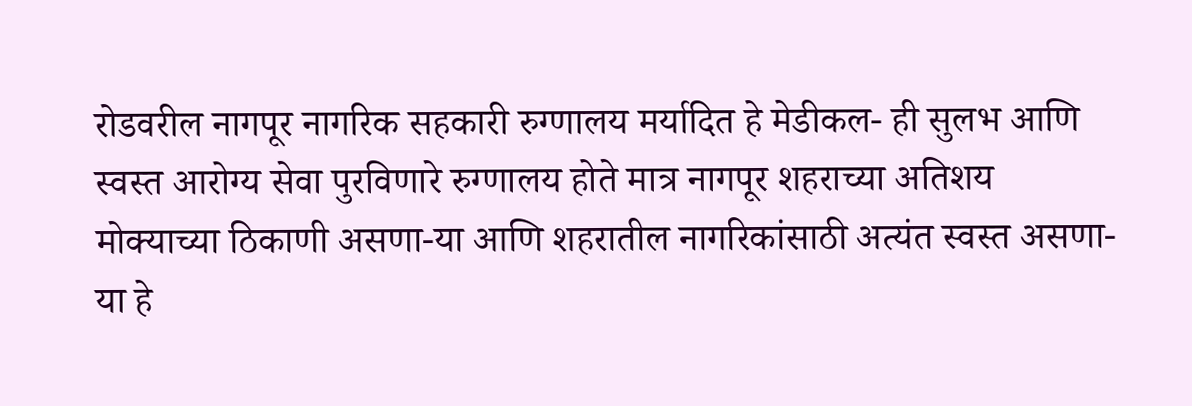रोडवरील नागपूर नागरिक सहकारी रुग्णालय मर्यादित हे मेडीकल- ही सुलभ आणि स्वस्त आरोग्य सेवा पुरविणारे रुग्णालय होते मात्र नागपूर शहराच्या अतिशय मोक्याच्या ठिकाणी असणा-या आणि शहरातील नागरिकांसाठी अत्यंत स्वस्त असणा-या हे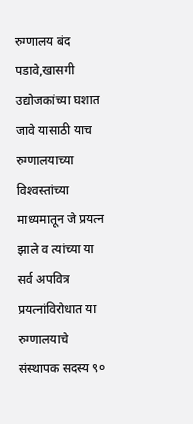रुग्णालय बंद पडावे,खासगी उद्योजकांच्या घशात जावे यासाठी याच रुग्णालयाच्या विश्‍वस्तांच्या माध्यमातून जे प्रयत्न झाले व त्यांच्या या सर्व अपवित्र प्रयत्नांविरोधात या रुग्णालयाचे संस्थापक सदस्य ९०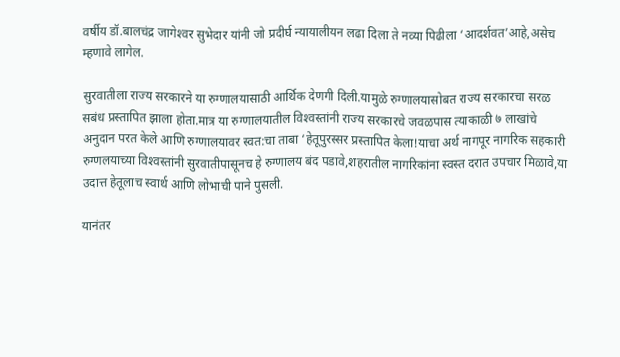वर्षीय डॉ.बालचंद्र जागेश्‍वर सुभेदार यांनी जो प्रदीर्घ न्यायालीयन लढा दिला ते नव्या पिढीला ‘आदर्शवत’आहे,असेच म्हणावे लागेल.

सुरवातीला राज्य सरकारने या रुग्णालयासाठी आर्थिक देणगी दिली.यामुळे रुग्णालयासोबत राज्य सरकारचा सरळ सबंध प्रस्तापित झाला होता.मात्र या रुग्णालयातील विश्‍वस्तांनी राज्य सरकारचे जवळपास त्याकाळी ७ लाखांचे अनुदान परत केले आणि रुग्णालयावर स्वत:चा ताबा ‘हेतूपुरस्सर प्रस्तापित केला!याचा अर्थ नागपूर नागरिक सहकारी रुग्णलयाच्या विश्‍वस्तांनी सुरवातीपासूनच हे रुग्णालय बंद पडावे,शहरातील नागरिकांना स्वस्त दरात उपचार मिळावे,या उदात्त हेतूलाच स्वार्थ आणि लोभाची पाने पुसली.

यानंतर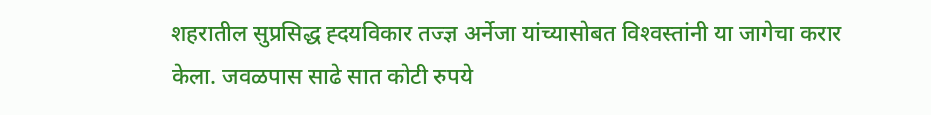शहरातील सुप्रसिद्ध ह्दयविकार तज्ज्ञ अर्नेजा यांच्यासोबत विश्‍वस्तांनी या जागेचा करार केला. जवळपास साढे सात कोटी रुपये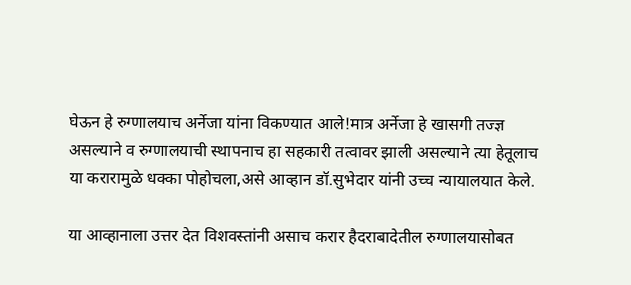घेऊन हे रुग्णालयाच अर्नेजा यांना विकण्यात आले!मात्र अर्नेजा हे खासगी तज्ज्ञ असल्याने व रुग्णालयाची स्थापनाच हा सहकारी तत्वावर झाली असल्याने त्या हेतूलाच या करारामुळे धक्का पोहोचला,असे आव्हान डॉ.सुभेदार यांनी उच्च न्यायालयात केले.

या आव्हानाला उत्तर देत विशवस्तांनी असाच करार हैदराबादेतील रुग्णालयासोबत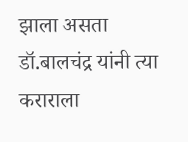झाला असता डॉ.बालचंद्र यांनी त्या कराराला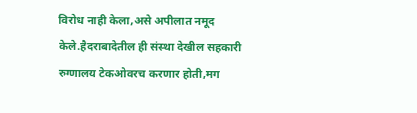विरोध नाही केला,असे अपीलात नमूद केले.हैदराबादेतील ही संस्था देखील सहकारी रुग्णालय टेकओवरच करणार होती,मग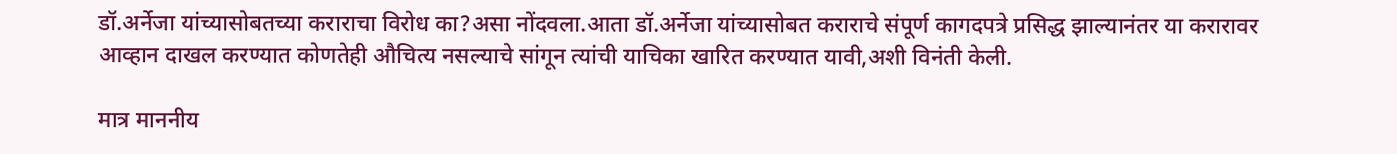डॉ.अर्नेजा यांच्यासोबतच्या कराराचा विरोध का?असा नोंदवला.आता डॉ.अर्नेजा यांच्यासोबत कराराचे संपूर्ण कागदपत्रे प्रसिद्ध झाल्यानंतर या करारावर आव्हान दाखल करण्यात कोणतेही औचित्य नसल्याचे सांगून त्यांची याचिका खारित करण्यात यावी,अशी विनंती केली.

मात्र माननीय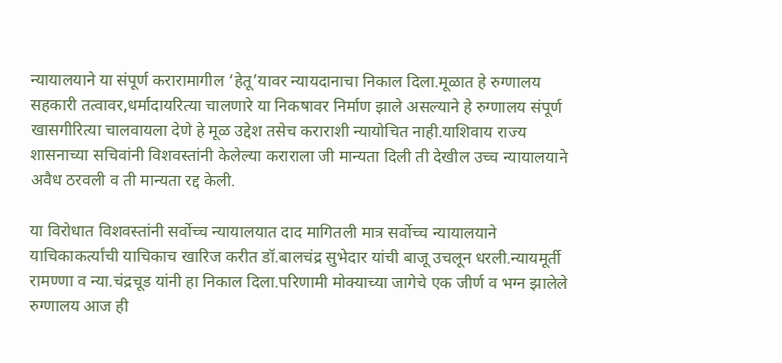न्यायालयाने या संपूर्ण करारामागील ‘हेतू’यावर न्यायदानाचा निकाल दिला.मूळात हे रुग्णालय सहकारी तत्वावर,धर्मादायरित्या चालणारे या निकषावर निर्माण झाले असल्याने हे रुग्णालय संपूर्ण खासगीरित्या चालवायला देणे हे मूळ उद्देश तसेच कराराशी न्यायोचित नाही.याशिवाय राज्य शासनाच्या सचिवांनी विशवस्तांनी केलेल्या कराराला जी मान्यता दिली ती देखील उच्च न्यायालयाने अवैध ठरवली व ती मान्यता रद्द केली.

या विरोधात विशवस्तांनी सर्वोच्च न्यायालयात दाद मागितली मात्र सर्वोच्च न्यायालयाने याचिकाकर्त्यांची याचिकाच खारिज करीत डॉ.बालचंद्र सुभेदार यांची बाजू उचलून धरली.न्यायमूर्ती रामण्णा व न्या.चंद्रचूड यांनी हा निकाल दिला.परिणामी मोक्याच्या जागेचे एक जीर्ण व भग्न झालेले रुग्णालय आज ही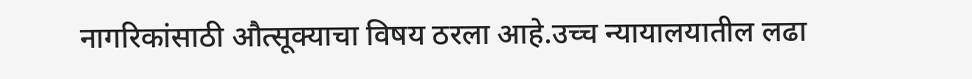नागरिकांसाठी औत्सूक्याचा विषय ठरला आहे.उच्च न्यायालयातील लढा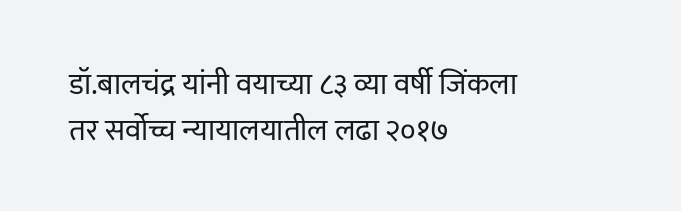डॉ.बालचंद्र यांनी वयाच्या ८३ व्या वर्षी जिंकला तर सर्वोच्च न्यायालयातील लढा २०१७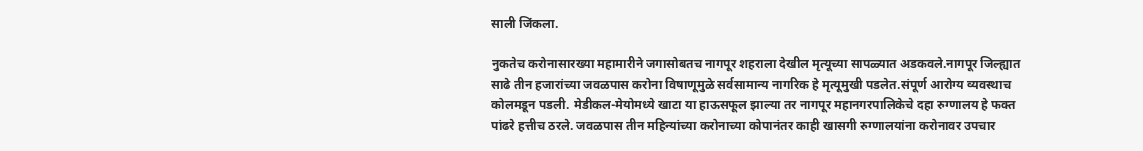साली जिंकला.

नुकतेच करोनासारख्या महामारीने जगासोबतच नागपूर शहराला देखील मृत्यूच्या सापळ्यात अडकवले.नागपूर जिल्ह्यात साढे तीन हजारांच्या जवळपास करोना विषाणूमुळे सर्वसामान्य नागरिक हे मृत्यूमुखी पडलेत.संपूर्ण आरोग्य व्यवस्थाच कोलमडून पडली. मेडीकल-मेयोमध्ये खाटा या हाऊसफूल झाल्या तर नागपूर महानगरपालिकेचे दहा रुग्णालय हे फक्त पांढरे हत्तीच ठरले. जवळपास तीन महिन्यांच्या करोनाच्या कोपानंतर काही खासगी रुग्णालयांना करोनावर उपचार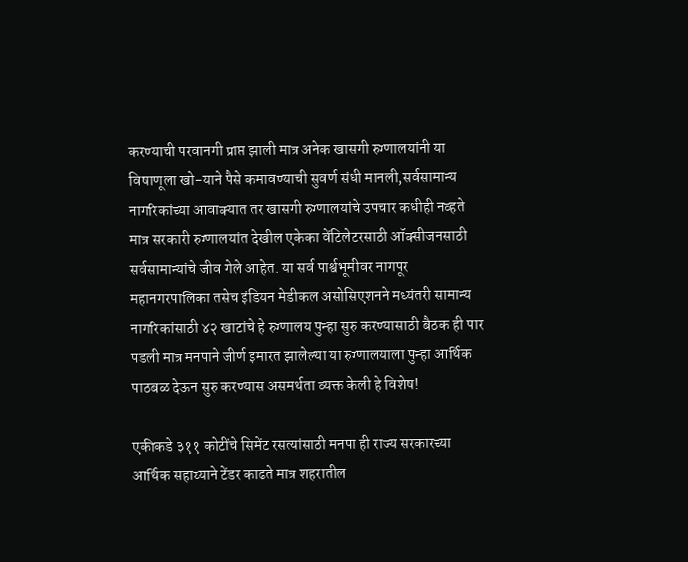करण्याची परवानगी प्राप्त झाली मात्र अनेक खासगी रुग्णालयांनी या विषाणूला खो-याने पैसे कमावण्याची सुवर्ण संधी मानली,सर्वसामान्य नागरिकांच्या आवाक्यात तर खासगी रुग्णालयांचे उपचार कधीही नव्हते मात्र सरकारी रुग्णालयांत देखील एकेका वेंटिलेटरसाठी ऑक्सीजनसाठी सर्वसामान्यांचे जीव गेले आहेत. या सर्व पार्श्वभूमीवर नागपूर महानगरपालिका तसेच इंडियन मेडीकल असोसिएशनने मध्यंतरी सामान्य नागरिकांसाठी ४२ खाटांचे हे रुग्णालय पुन्हा सुरु करण्यासाठी बैठक ही पार पडली मात्र मनपाने जीर्ण इमारत झालेल्या या रुग्णालयाला पुन्हा आर्थिक पाठबळ देऊन सुरु करण्यास असमर्थता व्यक्त केली हे विशेष!

एकीकडे ३११ कोटींचे सिमेंट रसत्यांसाठी मनपा ही राज्य सरकारच्या आर्थिक सहाय्याने टेंडर काढते मात्र शहरातील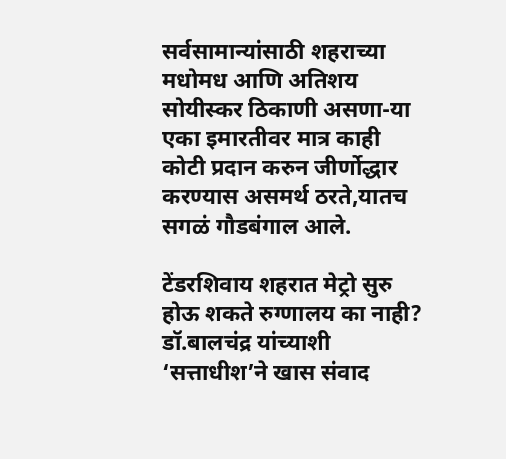सर्वसामान्यांसाठी शहराच्या मधोमध आणि अतिशय सोयीस्कर ठिकाणी असणा-या एका इमारतीवर मात्र काही कोटी प्रदान करुन जीर्णोद्धार करण्यास असमर्थ ठरते,यातच सगळं गौडबंगाल आले.

टेंडरशिवाय शहरात मेट्रो सुरु होऊ शकते रुग्णालय का नाही?
डॉ.बालचंद्र यांच्याशी ‘सत्ताधीश’ने खास संवाद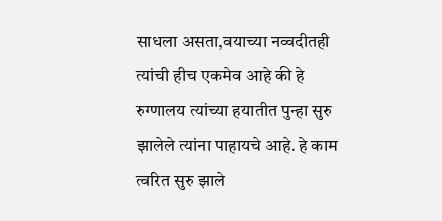साधला असता,वयाच्या नव्वदीतही त्यांची हीच एकमेव आहे की हे रुग्णालय त्यांच्या हयातीत पुन्हा सुरु झालेले त्यांना पाहायचे आहे. हे काम त्वरित सुरु झाले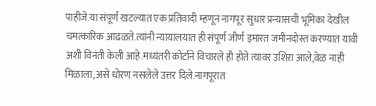पाहीजे.या संपूर्ण खटल्यात एक प्रतिवादी म्हणून नागपूर सुधार प्रन्यासची भूमिका देखील चमत्कारिक आढळते.त्यांनी न्यायालयात ही संपूर्ण जीर्ण इमारत जमीनदोस्त करण्यात यावी अशी विनंती केली आहे.मध्यंतरी कोर्टाने विचारले ही होते त्यावर उशिरा आले,वेळ नाही मिळाला,असे धोरण नसलेले उत्तर दिले.नागपूरात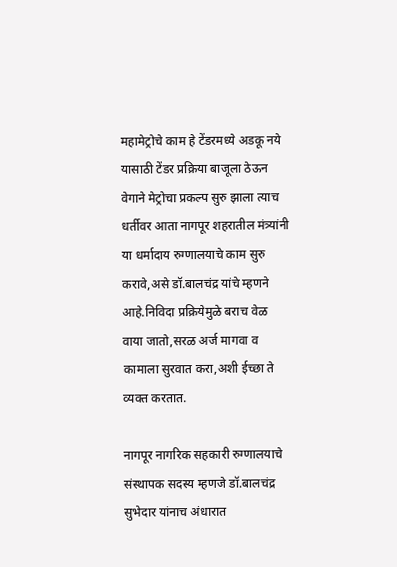महामेट्रोचे काम हे टेंडरमध्ये अडकू नये यासाठी टेंडर प्रक्रिया बाजूला ठेऊन वेगाने मेट्रोचा प्रकल्प सुरु झाला त्याच धर्तीवर आता नागपूर शहरातील मंत्र्यांनी या धर्मादाय रुग्णालयाचे काम सुरु करावे,असे डॉ.बालचंद्र यांचे म्हणने आहे.निविदा प्रक्रियेमुळे बराच वेळ वाया जातो,सरळ अर्ज मागवा व कामाला सुरवात करा,अशी ईच्छा ते व्यक्त करतात.

नागपूर नागरिक सहकारी रुग्णालयाचे संस्थापक सदस्य म्हणजे डॉ.बालचंद्र सुभेदार यांनाच अंधारात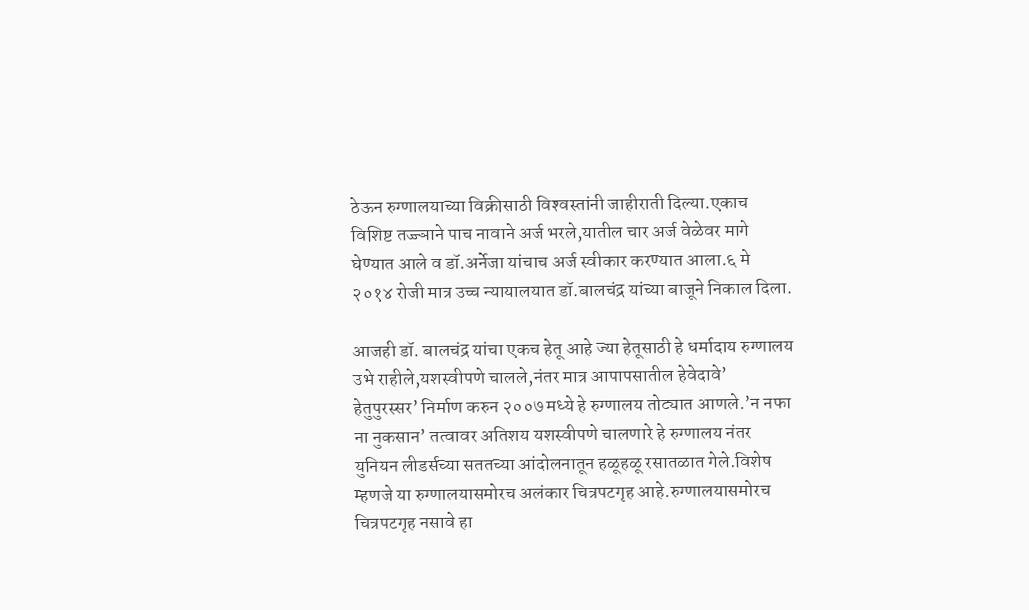ठेऊन रुग्णालयाच्या विक्रीसाठी विश्‍वस्तांनी जाहीराती दिल्या.एकाच विशिष्ट तज्ज्ञाने पाच नावाने अर्ज भरले,यातील चार अर्ज वेळेवर मागे घेण्यात आले व डॉ.अर्नेजा यांचाच अर्ज स्वीकार करण्यात आला.६ मे २०१४ रोजी मात्र उच्च न्यायालयात डॉ.बालचंद्र यांच्या बाजूने निकाल दिला.

आजही डॉ. बालचंद्र यांचा एकच हेतू आहे ज्या हेतूसाठी हे धर्मादाय रुग्णालय उभे राहीले,यशस्वीपणे चालले,नंतर मात्र आपापसातील हेवेदावे’ हेतुपुरस्सर’ निर्माण करुन २००७ मध्ये हे रुग्णालय तोट्यात आणले.’न नफा ना नुकसान’ तत्वावर अतिशय यशस्वीपणे चालणारे हे रुग्णालय नंतर युनियन लीडर्सच्या सततच्या आंदोलनातून हळूहळू रसातळात गेले.विशेष म्हणजे या रुग्णालयासमोरच अलंकार चित्रपटगृह आहे.रुग्णालयासमोरच चित्रपटगृह नसावे हा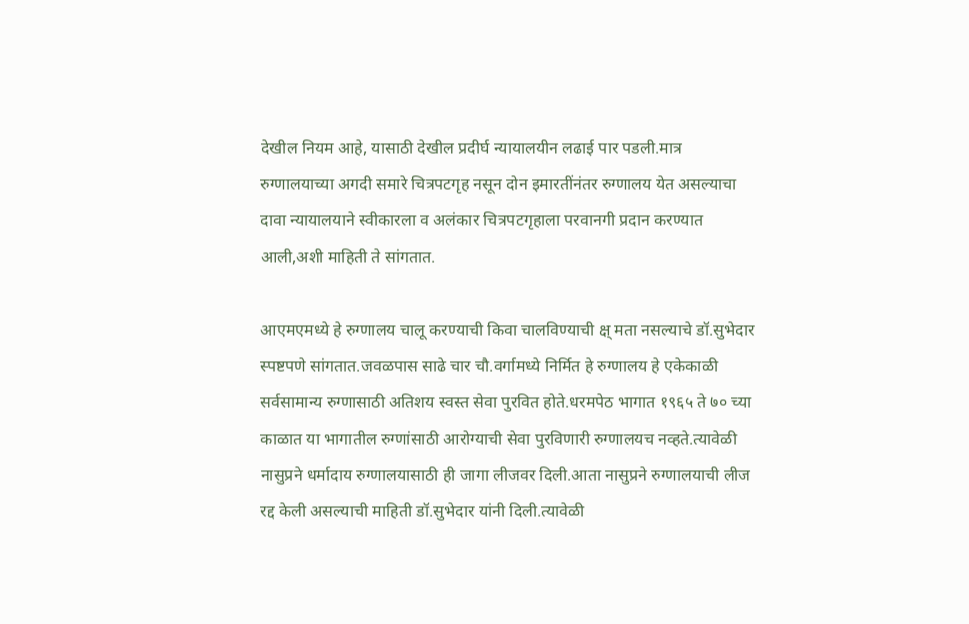देखील नियम आहे, यासाठी देखील प्रदीर्घ न्यायालयीन लढाई पार पडली.मात्र रुग्णालयाच्या अगदी समारे चित्रपटगृह नसून दोन इमारतींनंतर रुग्णालय येत असल्याचा दावा न्यायालयाने स्वीकारला व अलंकार चित्रपटगृहाला परवानगी प्रदान करण्यात आली,अशी माहिती ते सांगतात.

आएमएमध्ये हे रुग्णालय चालू करण्याची किवा चालविण्याची क्ष् मता नसल्याचे डॉ.सुभेदार स्पष्टपणे सांगतात.जवळपास साढे चार चौ.वर्गामध्ये निर्मित हे रुग्णालय हे एकेकाळी सर्वसामान्य रुग्णासाठी अतिशय स्वस्त सेवा पुरवित होते.धरमपेठ भागात १९६५ ते ७० च्या काळात या भागातील रुग्णांसाठी आरोग्याची सेवा पुरविणारी रुग्णालयच नव्हते.त्यावेळी नासुप्रने धर्मादाय रुग्णालयासाठी ही जागा लीजवर दिली.आता नासुप्रने रुग्णालयाची लीज रद्द केली असल्याची माहिती डॉ.सुभेदार यांनी दिली.त्यावेळी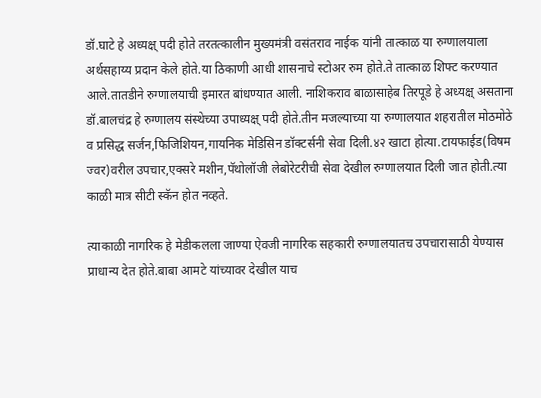डॉ.घाटे हे अध्यक्ष् पदी होते तरतत्कालीन मुख्यमंत्री वसंतराव नाईक यांनी तात्काळ या रुग्णालयाला अर्थसहाय्य प्रदान केले होते.या ठिकाणी आधी शासनाचे स्टोअर रुम होते.ते तात्काळ शिफ्ट करण्यात आले.तातडीने रुग्णालयाची इमारत बांधण्यात आली. नाशिकराव बाळासाहेब तिरपूडे हे अध्यक्ष् असताना डॉ.बालचंद्र हे रुग्णालय संस्थेच्या उपाध्यक्ष् पदी होते.तीन मजल्याच्या या रुग्णालयात शहरातील मोठमोठे व प्रसिद्ध सर्जन,फिजिशियन,गायनिक मेडिसिन डॉक्टर्सनी सेवा दिली.४२ खाटा होत्या.टायफाईड(विषम ज्वर)वरील उपचार,एक्सरे मशीन,पॅथोलॉजी लेबोरेटरीची सेवा देखील रुग्णालयात दिली जात होती.त्या काळी मात्र सीटी स्कॅन होत नव्हते.

त्याकाळी नागरिक हे मेडीकलला जाण्या ऐवजी नागरिक सहकारी रुग्णालयातच उपचारासाठी येण्यास प्राधान्य देत होते.बाबा आमटे यांच्यावर देखील याच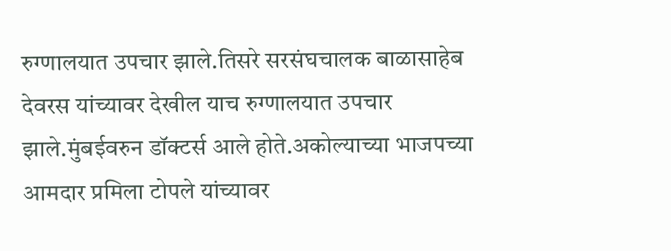रुग्णालयात उपचार झाले.तिसरे सरसंघचालक बाळासाहेब देवरस यांच्यावर देखील याच रुग्णालयात उपचार झाले.मुंबईवरुन डॉक्टर्स आले होते.अकोल्याच्या भाजपच्या आमदार प्रमिला टोपले यांच्यावर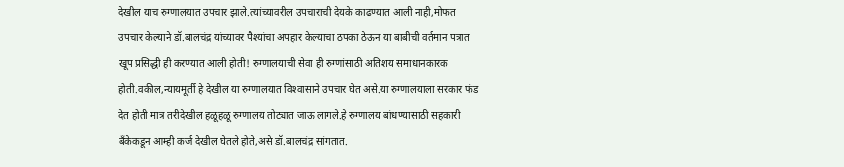देखील याच रुग्णालयात उपचार झाले.त्यांच्यावरील उपचाराची देयके काढण्यात आली नाही,मोफत उपचार केल्याने डॉ.बालचंद्र यांच्यावर पैश्‍यांचा अपहार केल्याचा ठपका ठेऊन या बाबीची वर्तमान पत्रात खूप प्रसिद्धी ही करण्यात आली होती! रुग्णालयाची सेवा ही रुग्णांसाठी अतिशय समाधानकारक होती.वकील,न्यायमूर्ती हे देखील या रुग्णालयात विश्‍वासाने उपचार घेत असे.या रुग्णालयाला सरकार फंड देत होती मात्र तरीदेखील हळूहळू रुग्णालय तोट्यात जाऊ लागले.हे रुग्णालय बांधण्यासाठी सहकारी बँकेकडून आम्ही कर्ज देखील घेतले होते,असे डॉ.बालचंद्र सांगतात.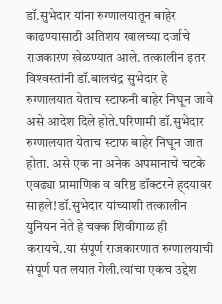डॉ.सुभेदार यांना रुग्णालयातून बाहेर काढण्यासाठी अतिशय खालच्या दर्जाचे राजकारण खेळण्यात आले. तत्कालीन इतर विश्‍वस्तांनी डॉ.बालचंद्र सुभेदार हे रुग्णालयात येताच स्टाफनी बाहेर निघून जावे असे आदेश दिले होते.परिणामी डॉ.सुभेदार रुग्णालयात येताच स्टाफ बाहेर निघून जात होता. असे एक ना अनेक अपमानाचे चटके एवढ्या प्रामाणिक व वरिष्ठ डॉक्टरने ह्दयावर साहले!डॉ.सुभेदार यांच्याशी तत्कालीन युनियन नेते हे चक्क शिवीगाळ ही करायचे..या संपूर्ण राजकारणात रुग्णालयाची संपूर्ण पत लयात गेली.त्यांचा एकच उद्देश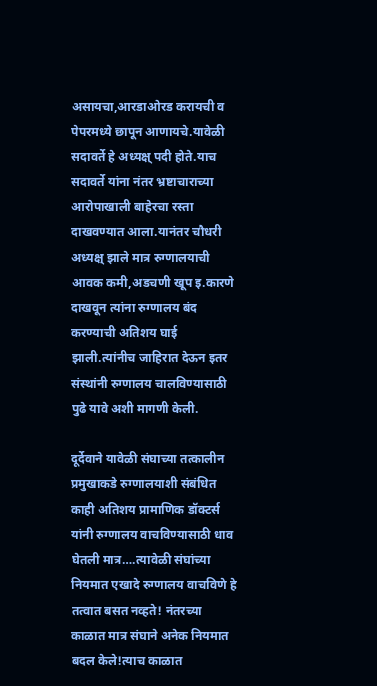असायचा,आरडाओरड करायची व पेपरमध्ये छापून आणायचे.यावेळी सदावर्ते हे अध्यक्ष् पदी होते.याच सदावर्ते यांना नंतर भ्रष्टाचाराच्या आरोपाखाली बाहेरचा रस्ता दाखवण्यात आला.यानंतर चौधरी अध्यक्ष् झाले मात्र रुग्णालयाची आवक कमी,अडचणी खूप इ.कारणे दाखवून त्यांना रुग्णालय बंद करण्याची अतिशय घाई झाली.त्यांनीच जाहिरात देऊन इतर संस्थांनी रुग्णालय चालविण्यासाठी पुढे यावे अशी मागणी केली.

दूर्देवाने यावेळी संघाच्या तत्कालीन प्रमुखाकडे रुग्णालयाशी संबंधित काही अतिशय प्रामाणिक डॉक्टर्स यांनी रुग्णालय वाचविण्यासाठी धाव घेतली मात्र….त्यावेळी संघांच्या नियमात एखादे रुग्णालय वाचविणे हे तत्वात बसत नव्हते! नंतरच्या काळात मात्र संघाने अनेक नियमात बदल केले!त्याच काळात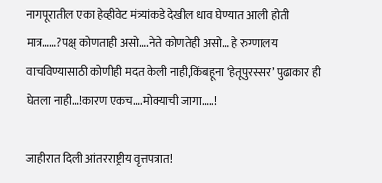नागपूरातील एका हेव्हीवेट मंत्र्यांकडे देखील धाव घेण्यात आली होती मात्र……?पक्ष् कोणताही असो….नेते कोणतेही असो… हे रुग्णालय वाचविण्यासाठी कोणीही मदत केली नाही,किंबहूना ‘हेतूपुरस्सर’ पुढाकार ही घेतला नाही…!कारण एकच….मोक्याची जागा…..!

जाहीरात दिली आंतरराष्ट्रीय वृत्तपत्रात!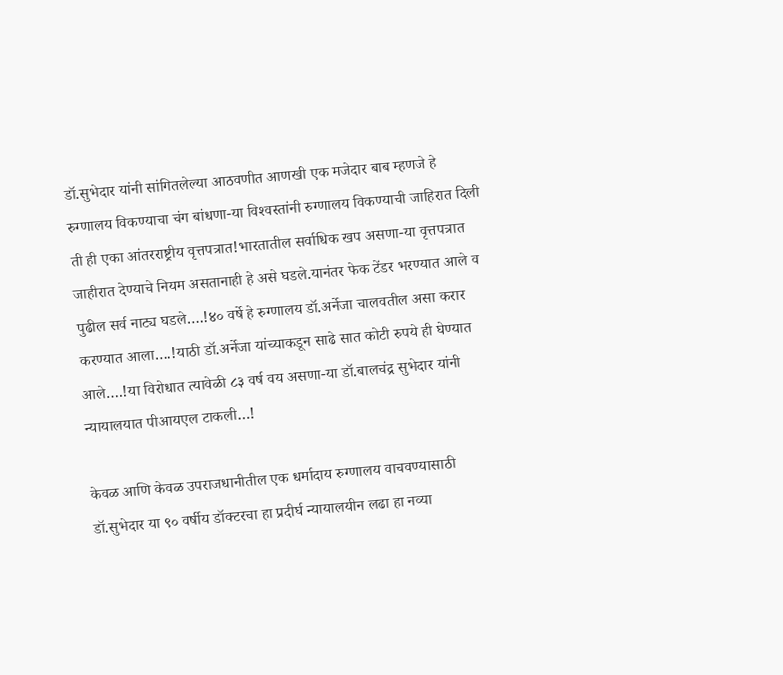डॉ.सुभेदार यांनी सांगितलेल्या आठवणीत आणखी एक मजेदार बाब म्हणजे हे रुग्णालय विकण्याचा चंग बांधणा-या विश्‍वस्तांनी रुग्णालय विकण्याची जाहिरात दिली ती ही एका आंतरराष्ट्रीय वृत्तपत्रात!भारतातील सर्वाधिक खप असणा-या वृत्तपत्रात जाहीरात देण्याचे नियम असतानाही हे असे घडले.यानंतर फेक टेंडर भरण्यात आले व पुढील सर्व नाट्य घडले….!४० वर्षे हे रुग्णालय डॉ.अर्नेजा चालवतील असा करार करण्यात आला….!याठी डॉ.अर्नेजा यांच्याकडून साढे सात कोटी रुपये ही घेण्यात आले….!या विरोधात त्यावेळी ८३ वर्ष वय असणा-या डॉ.बालचंद्र सुभेदार यांनी न्यायालयात पीआयएल टाकली…!

केवळ आणि केवळ उपराजधानीतील एक धर्मादाय रुग्णालय वाचवण्यासाठी डॉ.सुभेदार या ९० वर्षीय डॉक्टरचा हा प्रदीर्घ न्यायालयीन लढा हा नव्या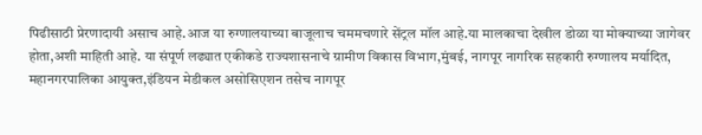पिढीसाठी प्रेरणादायी असाच आहे.आज या रुग्णालयाच्या बाजूलाच चममचणारे सेंट्रल मॉल आहे.या मालकाचा देखील डोळा या मोक्याच्या जागेवर होता,अशी माहिती आहे. या संपूर्ण लढ्यात एकीकडे राज्यशासनाचे ग्रामीण विकास विभाग,मुंबई, नागपूर नागरिक सहकारी रुग्णालय मर्यादित, महानगरपालिका आयुक्त,इंडियन मेडीकल असोसिएशन तसेच नागपूर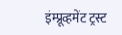इंम्प्रूव्हमेंट ट्रस्ट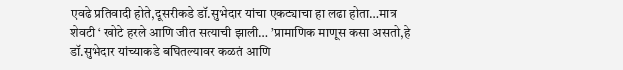एवढे प्रतिवादी होते,दूसरीकडे डॉ.सुभेदार यांचा एकट्याचा हा लढा होता…मात्र शेवटी ‘ खोटे हरले आणि जीत सत्याची झाली… ’प्रामाणिक माणूस कसा असतो,हे डॉ.सुभेदार यांच्याकडे बघितल्यावर कळतं आणि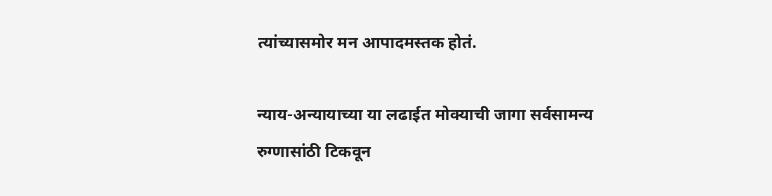त्यांच्यासमोर मन आपादमस्तक होतं.

न्याय-अन्यायाच्या या लढाईत मोक्याची जागा सर्वसामन्य रुग्णासांठी टिकवून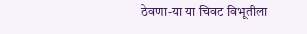ठेवणा-या या चिवट विभूतीला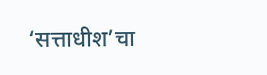‘सत्ताधीश’चा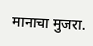मानाचा मुजरा.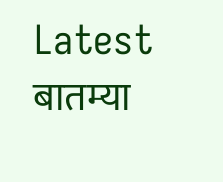Latest बातम्या